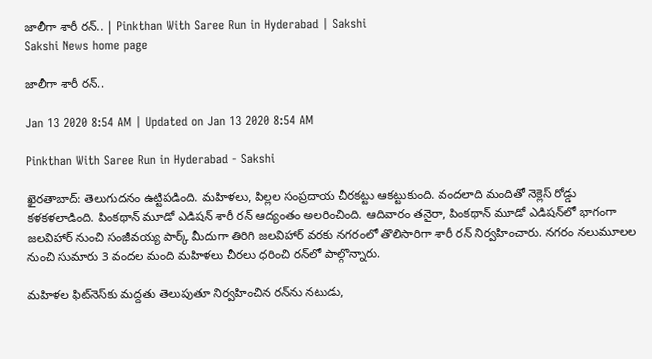జాలీగా శారీ రన్‌.. | Pinkthan With Saree Run in Hyderabad | Sakshi
Sakshi News home page

జాలీగా శారీ రన్‌..

Jan 13 2020 8:54 AM | Updated on Jan 13 2020 8:54 AM

Pinkthan With Saree Run in Hyderabad - Sakshi

ఖైరతాబాద్‌: తెలుగుదనం ఉట్టిపడింది. మహిళలు, పిల్లల సంప్రదాయ చీరకట్టు ఆకట్టుకుంది. వందలాది మందితో నెక్లెస్‌ రోడ్డు కళకళలాడింది. పింకథాన్‌ మూడో ఎడిషన్‌ శారీ రన్‌ ఆద్యంతం అలరించింది. ఆదివారం తనైరా, పింకథాన్‌ మూడో ఎడిషన్‌లో భాగంగా జలవిహార్‌ నుంచి సంజీవయ్య పార్క్‌ మీదుగా తిరిగి జలవిహార్‌ వరకు నగరంలో తొలిసారిగా శారీ రన్‌ నిర్వహించారు. నగరం నలుమూలల నుంచి సుమారు 3 వందల మంది మహిళలు చీరలు ధరించి రన్‌లో పాల్గొన్నారు.

మహిళల ఫిట్‌నెస్‌కు మద్దతు తెలుపుతూ నిర్వహించిన రన్‌ను నటుడు,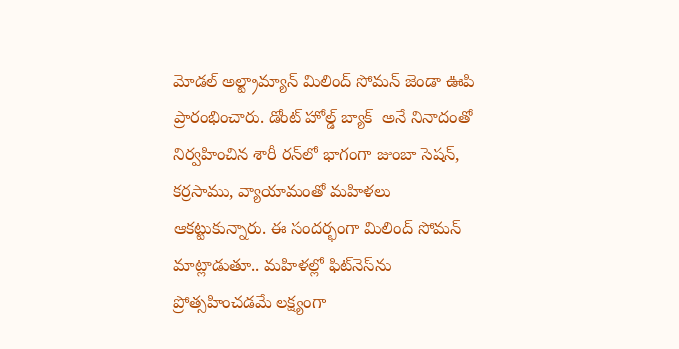మోడల్‌ అల్ట్రామ్యాన్‌ మిలింద్‌ సోమన్‌ జెండా ఊపి ప్రారంభించారు. డోంట్‌ హోల్డ్‌ బ్యాక్‌  అనే నినాదంతో నిర్వహించిన శారీ రన్‌లో భాగంగా జుంబా సెషన్, కర్రసాము, వ్యాయామంతో మహిళలు ఆకట్టుకున్నారు. ఈ సందర్భంగా మిలింద్‌ సోమన్‌ మాట్లాడుతూ.. మహిళల్లో ఫిట్‌నెస్‌ను ప్రోత్సహించడమే లక్ష్యంగా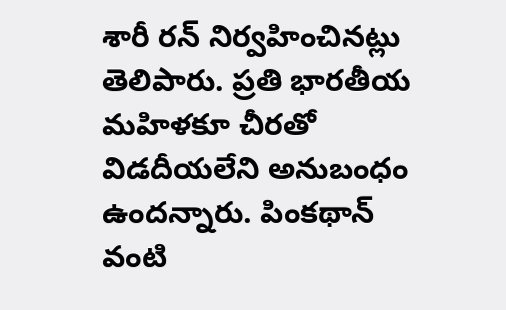శారీ రన్‌ నిర్వహించినట్లు తెలిపారు. ప్రతి భారతీయ మహిళకూ చీరతో విడదీయలేని అనుబంధం ఉందన్నారు. పింకథాన్‌ వంటి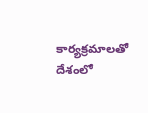కార్యక్రమాలతో దేశంలో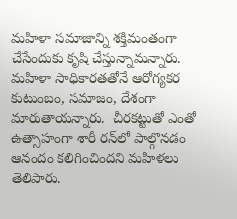మహిళా సమాజాన్ని శక్తిమంతంగా చేసేందుకు కృషి చేస్తున్నామన్నారు. మహిళా సాధికారతతోనే ఆరోగ్యకర కుటుంబం, సమాజం, దేశంగా మారుతాయన్నారు.  చీరకట్టుతో ఎంతో ఉత్సాహంగా శారీ రన్‌లో పాల్గొనడం ఆనందం కలిగించిందని మహిళలు తెలిపారు.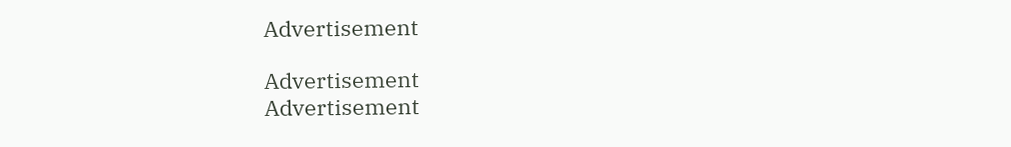Advertisement

Advertisement
Advertisement